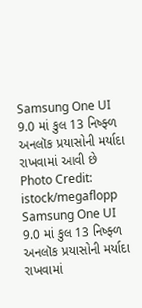Samsung One UI 9.0 માં કુલ 13 નિષ્ફ્ળ અનલૉક પ્રયાસોની મર્યાદા રાખવામાં આવી છે
Photo Credit: istock/megaflopp
Samsung One UI 9.0 માં કુલ 13 નિષ્ફ્ળ અનલૉક પ્રયાસોની મર્યાદા રાખવામાં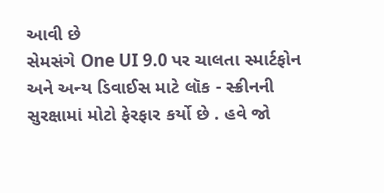આવી છે
સેમસંગે One UI 9.0 પર ચાલતા સ્માર્ટફોન અને અન્ય ડિવાઈસ માટે લૉક - સ્ક્રીનની સુરક્ષામાં મોટો ફેરફાર કર્યો છે . હવે જો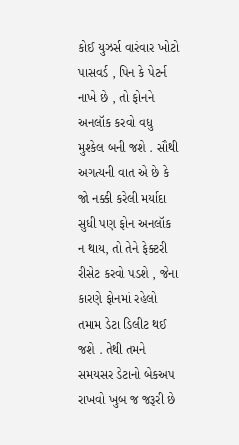કોઈ યુઝર્સ વારંવાર ખોટો પાસવર્ડ , પિન કે પેટર્ન નાખે છે , તો ફોનને અનલૉક કરવો વધુ મુશ્કેલ બની જશે . સૌથી અગત્યની વાત એ છે કે જો નક્કી કરેલી મર્યાદા સુધી પણ ફોન અનલૉક ન થાય, તો તેને ફેક્ટરી રીસેટ કરવો પડશે , જેના કારણે ફોનમાં રહેલો તમામ ડેટા ડિલીટ થઈ જશે . તેથી તમને સમયસર ડેટાનો બેકઅપ રાખવો ખુબ જ જરૂરી છે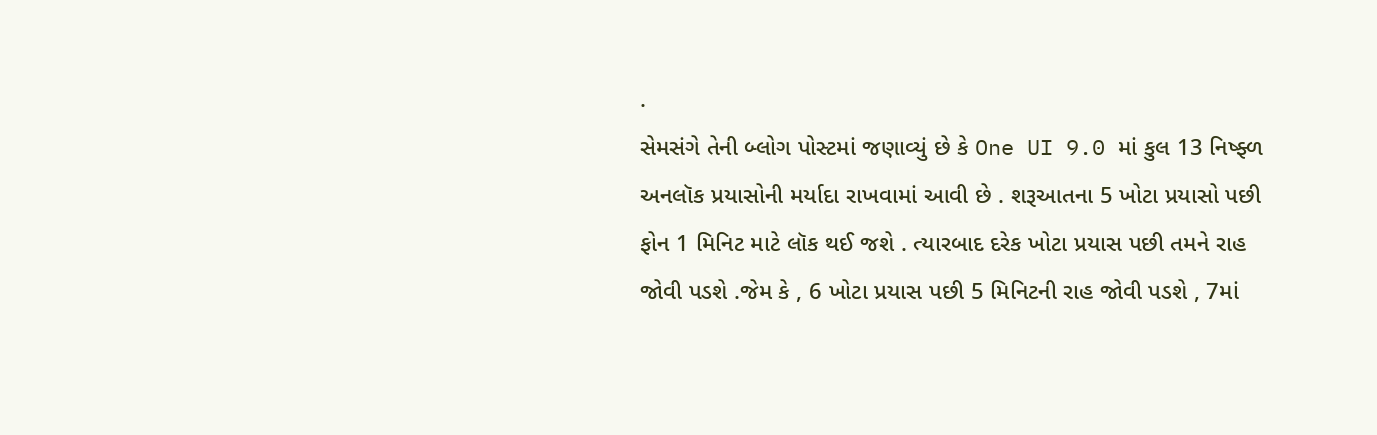.
સેમસંગે તેની બ્લોગ પોસ્ટમાં જણાવ્યું છે કે One UI 9.0 માં કુલ 13 નિષ્ફ્ળ અનલૉક પ્રયાસોની મર્યાદા રાખવામાં આવી છે . શરૂઆતના 5 ખોટા પ્રયાસો પછી ફોન 1 મિનિટ માટે લૉક થઈ જશે . ત્યારબાદ દરેક ખોટા પ્રયાસ પછી તમને રાહ જોવી પડશે .જેમ કે , 6 ખોટા પ્રયાસ પછી 5 મિનિટની રાહ જોવી પડશે , 7માં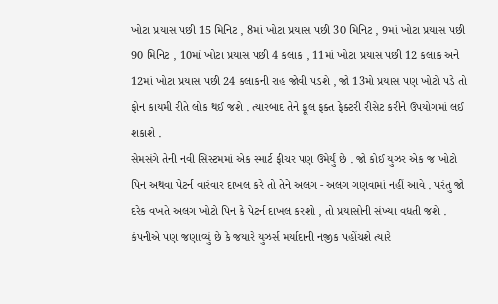ખોટા પ્રયાસ પછી 15 મિનિટ , 8માં ખોટા પ્રયાસ પછી 30 મિનિટ , 9માં ખોટા પ્રયાસ પછી 90 મિનિટ , 10માં ખોટા પ્રયાસ પછી 4 કલાક , 11માં ખોટા પ્રયાસ પછી 12 કલાક અને 12માં ખોટા પ્રયાસ પછી 24 કલાકની રાહ જોવી પડશે , જો 13મો પ્રયાસ પણ ખોટો પડે તો ફોન કાયમી રીતે લોક થઈ જશે . ત્યારબાદ તેને ફૂલ ફક્ત ફેક્ટરી રીસેટ કરીને ઉપયોગમાં લઈ શકાશે .
સેમસંગે તેની નવી સિસ્ટમમાં એક સ્માર્ટ ફીચર પણ ઉમેર્યું છે . જો કોઈ યુઝર એક જ ખોટો પિન અથવા પેટર્ન વારંવાર દાખલ કરે તો તેને અલગ - અલગ ગણવામાં નહીં આવે . પરંતુ જો દરેક વખતે અલગ ખોટો પિન કે પેટર્ન દાખલ કરશો , તો પ્રયાસોની સંખ્યા વધતી જશે .
કંપનીએ પણ જણાવ્યું છે કે જયારે યુઝર્સ મર્યાદાની નજીક પહોંચશે ત્યારે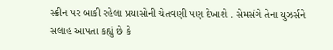સ્ક્રીન પર બાકી રહેલા પ્રયાસોની ચેતવણી પણ દેખાશે . સેમસંગે તેના યુઝર્સને સલાહ આપતા કહ્યું છે કે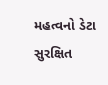મહત્વનો ડેટા સુરક્ષિત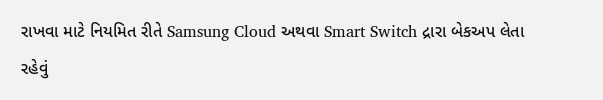રાખવા માટે નિયમિત રીતે Samsung Cloud અથવા Smart Switch દ્રારા બેકઅપ લેતા રહેવું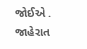જોઈએ .
જાહેરાત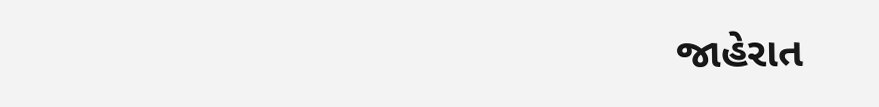જાહેરાત